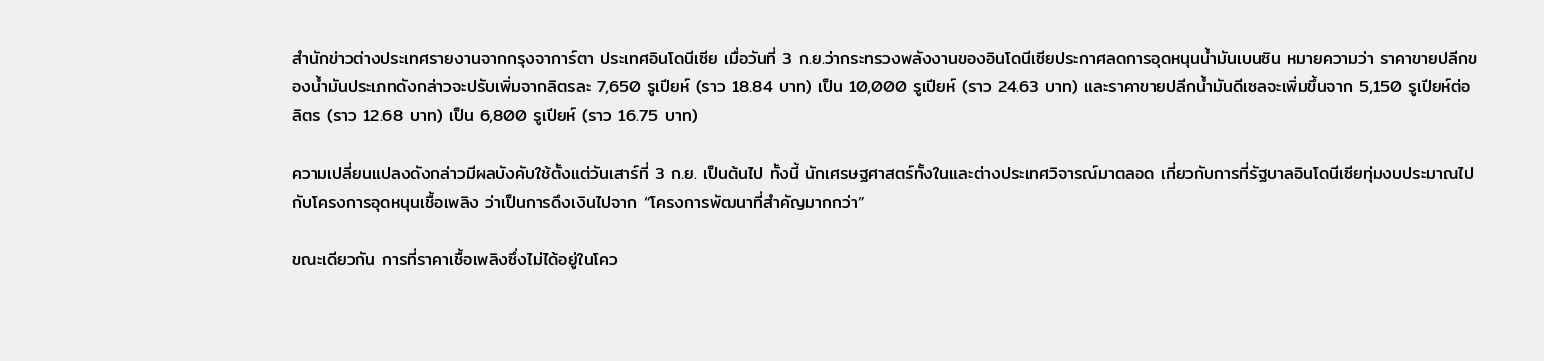สำนักข่าวต่างประเทศรายงานจากกรุงจาการ์ตา ประเทศอินโดนีเซีย เมื่อวันที่ 3 ก.ย.ว่ากระทรวงพลังงานของอินโดนีเซียประกาศลดการอุดหนุนน้ำมันเบนซิน หมายความว่า ราคาขายปลีกของน้ำมันประเภทดังกล่าวจะปรับเพิ่มจากลิตรละ 7,650 รูเปียห์ (ราว 18.84 บาท) เป็น 10,000 รูเปียห์ (ราว 24.63 บาท) และราคาขายปลีกน้ำมันดีเซลจะเพิ่มขึ้นจาก 5,150 รูเปียห์ต่อลิตร (ราว 12.68 บาท) เป็น 6,800 รูเปียห์ (ราว 16.75 บาท)

ความเปลี่ยนแปลงดังกล่าวมีผลบังคับใช้ตั้งแต่วันเสาร์ที่ 3 ก.ย. เป็นต้นไป ทั้งนี้ นักเศรษฐศาสตร์ทั้งในและต่างประเทศวิจารณ์มาตลอด เกี่ยวกับการที่รัฐบาลอินโดนีเซียทุ่มงบประมาณไปกับโครงการอุดหนุนเชื้อเพลิง ว่าเป็นการดึงเงินไปจาก “โครงการพัฒนาที่สำคัญมากกว่า”

ขณะเดียวกัน การที่ราคาเชื้อเพลิงซึ่งไม่ได้อยู่ในโคว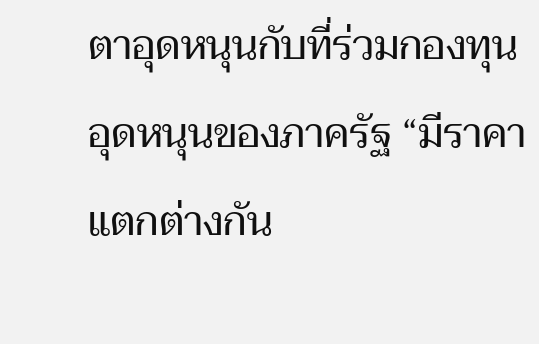ตาอุดหนุนกับที่ร่วมกองทุนอุดหนุนของภาครัฐ “มีราคาแตกต่างกัน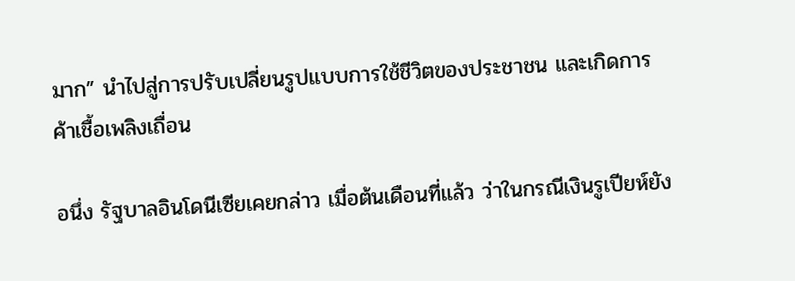มาก” นำไปสู่การปรับเปลี่ยนรูปแบบการใช้ชีวิตของประชาชน และเกิดการค้าเชื้อเพลิงเถื่อน

อนึ่ง รัฐบาลอินโดนีเซียเคยกล่าว เมื่อต้นเดือนที่แล้ว ว่าในกรณีเงินรูเปียห์ยัง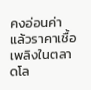คงอ่อนค่า แล้วราคาเชื้อเพลิงในตลาดโล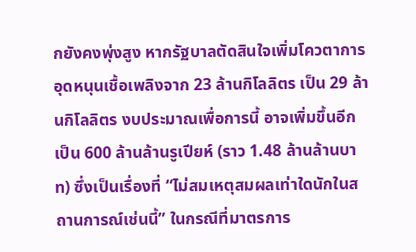กยังคงพุ่งสูง หากรัฐบาลตัดสินใจเพิ่มโควตาการอุดหนุนเชื้อเพลิงจาก 23 ล้านกิโลลิตร เป็น 29 ล้านกิโลลิตร งบประมาณเพื่อการนี้ อาจเพิ่มขึ้นอีกเป็น 600 ล้านล้านรูเปียห์ (ราว 1.48 ล้านล้านบาท) ซึ่งเป็นเรื่องที่ “ไม่สมเหตุสมผลเท่าใดนักในสถานการณ์เช่นนี้” ในกรณีที่มาตรการ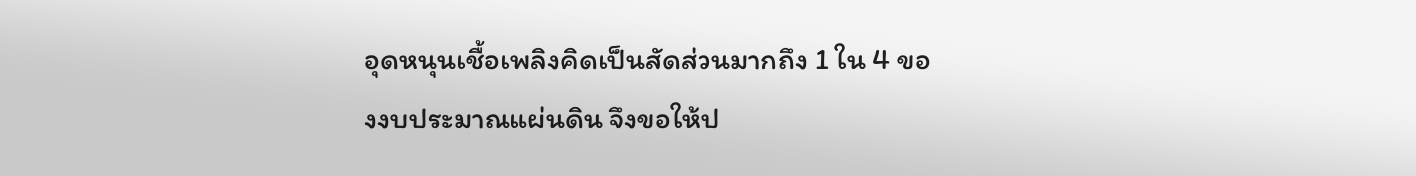อุดหนุนเชื้อเพลิงคิดเป็นสัดส่วนมากถึง 1 ใน 4 ของงบประมาณแผ่นดิน จึงขอให้ป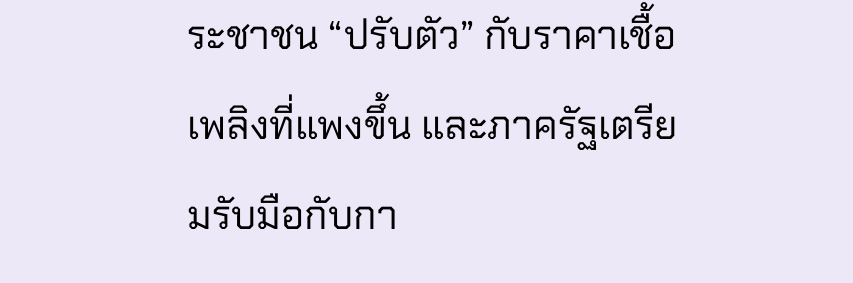ระชาชน “ปรับตัว” กับราคาเชื้อเพลิงที่แพงขึ้น และภาครัฐเตรียมรับมือกับกา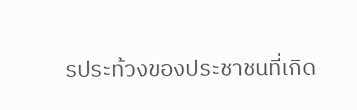รประท้วงของประชาชนที่เกิด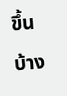ขึ้นบ้าง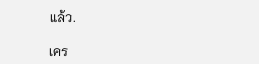แล้ว.

เคร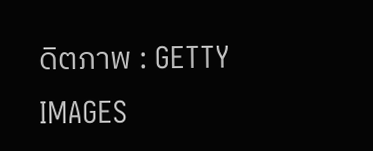ดิตภาพ : GETTY IMAGES